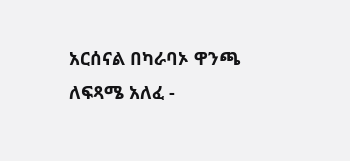አርሰናል በካራባኦ ዋንጫ ለፍጻሜ አለፈ -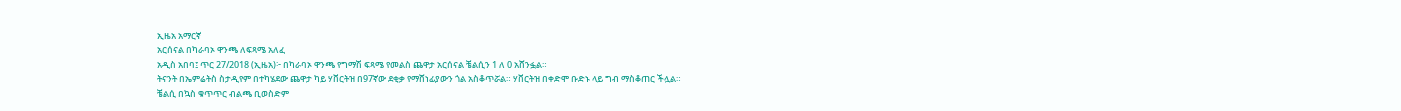ኢዜአ አማርኛ
አርሰናል በካራባኦ ዋንጫ ለፍጻሜ አለፈ
አዲስ አበባ፤ ጥር 27/2018 (ኢዜአ)፦ በካራባኦ ዋንጫ የግማሽ ፍጻሜ የመልስ ጨዋታ አርሰናል ቼልሲን 1 ለ 0 አሸንፏል።
ትናንት በኤምሬትስ ስታዲየም በተካሄደው ጨዋታ ካይ ሃቨርትዝ በ97ኛው ደቂቃ የማሸነፊያውን ጎል አስቆጥሯል። ሃቨርትዝ በቀድሞ ቡድኑ ላይ ግብ ማስቆጠር ችሏል።
ቼልሲ በኳስ ቁጥጥር ብልጫ ቢወስድም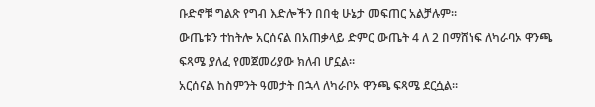ቡድኖቹ ግልጽ የግብ እድሎችን በበቂ ሁኔታ መፍጠር አልቻሉም።
ውጤቱን ተከትሎ አርሰናል በአጠቃላይ ድምር ውጤት 4 ለ 2 በማሸነፍ ለካራባኦ ዋንጫ ፍጻሜ ያለፈ የመጀመሪያው ክለብ ሆኗል።
አርሰናል ከስምንት ዓመታት በኋላ ለካራቦኦ ዋንጫ ፍጻሜ ደርሷል።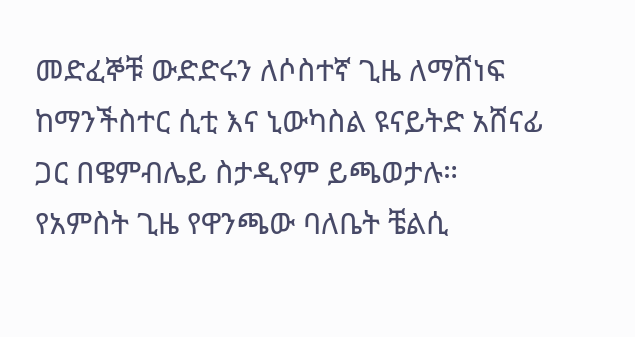መድፈኞቹ ውድድሩን ለሶስተኛ ጊዜ ለማሸነፍ ከማንችስተር ሲቲ እና ኒውካስል ዩናይትድ አሸናፊ ጋር በዌምብሌይ ስታዲየም ይጫወታሉ።
የአምስት ጊዜ የዋንጫው ባለቤት ቼልሲ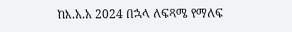ከእ.አ.አ 2024 በኋላ ለፍጻሜ የማለፍ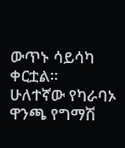ውጥኑ ሳይሳካ ቀርቷል።
ሁለተኛው የካራባኦ ዋንጫ የግማሽ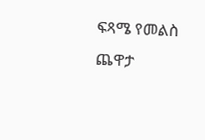ፍጻሜ የመልስ ጨዋታ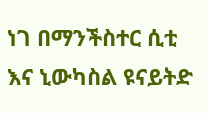ነገ በማንችስተር ሲቲ እና ኒውካስል ዩናይትድ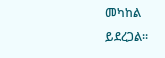መካከል ይደረጋል።